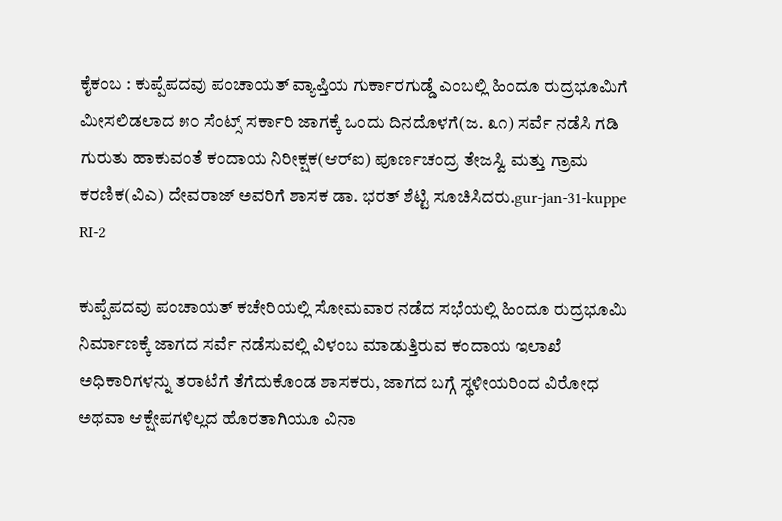ಕೈಕಂಬ : ಕುಪ್ಪೆಪದವು ಪಂಚಾಯತ್ ವ್ಯಾಪ್ತಿಯ ಗುರ್ಕಾರಗುಡ್ಡೆ ಎಂಬಲ್ಲಿ ಹಿಂದೂ ರುದ್ರಭೂಮಿಗೆ ಮೀಸಲಿಡಲಾದ ೫೦ ಸೆಂಟ್ಸ್ ಸರ್ಕಾರಿ ಜಾಗಕ್ಕೆ ಒಂದು ದಿನದೊಳಗೆ(ಜ. ೩೧) ಸರ್ವೆ ನಡೆಸಿ ಗಡಿ ಗುರುತು ಹಾಕುವಂತೆ ಕಂದಾಯ ನಿರೀಕ್ಷಕ(ಆರ್‌ಐ) ಪೂರ್ಣಚಂದ್ರ ತೇಜಸ್ವಿ ಮತ್ತು ಗ್ರಾಮ ಕರಣಿಕ(ವಿಎ) ದೇವರಾಜ್ ಅವರಿಗೆ ಶಾಸಕ ಡಾ. ಭರತ್ ಶೆಟ್ಟಿ ಸೂಚಿಸಿದರು.gur-jan-31-kuppe RI-2

ಕುಪ್ಪೆಪದವು ಪಂಚಾಯತ್ ಕಚೇರಿಯಲ್ಲಿ ಸೋಮವಾರ ನಡೆದ ಸಭೆಯಲ್ಲಿ ಹಿಂದೂ ರುದ್ರಭೂಮಿ ನಿರ್ಮಾಣಕ್ಕೆ ಜಾಗದ ಸರ್ವೆ ನಡೆಸುವಲ್ಲಿ ವಿಳಂಬ ಮಾಡುತ್ತಿರುವ ಕಂದಾಯ ಇಲಾಖೆ ಅಧಿಕಾರಿಗಳನ್ನು ತರಾಟೆಗೆ ತೆಗೆದುಕೊಂಡ ಶಾಸಕರು, ಜಾಗದ ಬಗ್ಗೆ ಸ್ಥಳೀಯರಿಂದ ವಿರೋಧ ಅಥವಾ ಆಕ್ಷೇಪಗಳಿಲ್ಲದ ಹೊರತಾಗಿಯೂ ವಿನಾ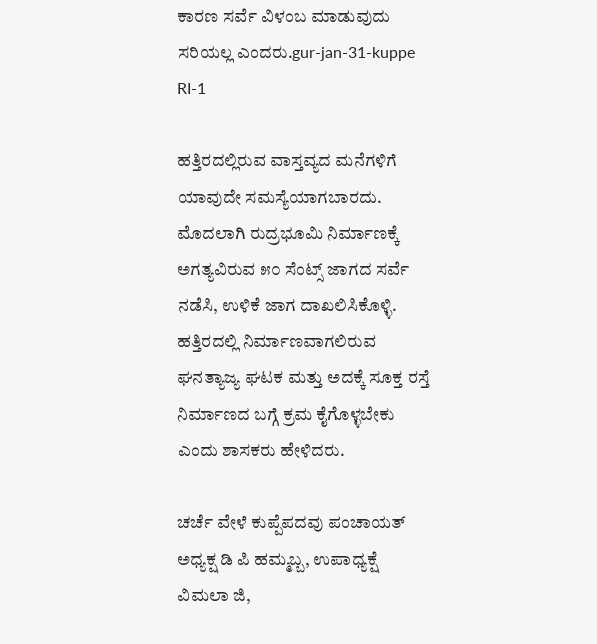ಕಾರಣ ಸರ್ವೆ ವಿಳಂಬ ಮಾಡುವುದು ಸರಿಯಲ್ಲ ಎಂದರು.gur-jan-31-kuppe RI-1

ಹತ್ತಿರದಲ್ಲಿರುವ ವಾಸ್ತವ್ಯದ ಮನೆಗಳಿಗೆ ಯಾವುದೇ ಸಮಸ್ಯೆಯಾಗಬಾರದು. ಮೊದಲಾಗಿ ರುದ್ರಭೂಮಿ ನಿರ್ಮಾಣಕ್ಕೆ ಅಗತ್ಯವಿರುವ ೫೦ ಸೆಂಟ್ಸ್ ಜಾಗದ ಸರ್ವೆ ನಡೆಸಿ, ಉಳಿಕೆ ಜಾಗ ದಾಖಲಿಸಿಕೊಳ್ಳಿ. ಹತ್ತಿರದಲ್ಲಿ ನಿರ್ಮಾಣವಾಗಲಿರುವ ಘನತ್ಯಾಜ್ಯ ಘಟಕ ಮತ್ತು ಅದಕ್ಕೆ ಸೂಕ್ತ ರಸ್ತೆ ನಿರ್ಮಾಣದ ಬಗ್ಗೆ ಕ್ರಮ ಕೈಗೊಳ್ಳಬೇಕು ಎಂದು ಶಾಸಕರು ಹೇಳಿದರು.

ಚರ್ಚೆ ವೇಳೆ ಕುಪ್ಪೆಪದವು ಪಂಚಾಯತ್ ಅಧ್ಯಕ್ಷ ಡಿ ಪಿ ಹಮ್ಮಬ್ಬ, ಉಪಾಧ್ಯಕ್ಷೆ ವಿಮಲಾ ಜಿ,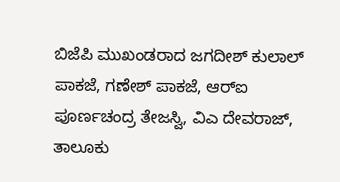ಬಿಜೆಪಿ ಮುಖಂಡರಾದ ಜಗದೀಶ್ ಕುಲಾಲ್ ಪಾಕಜೆ, ಗಣೇಶ್ ಪಾಕಜೆ, ಆರ್‌ಐ ಪೂರ್ಣಚಂದ್ರ ತೇಜಸ್ವಿ, ವಿಎ ದೇವರಾಜ್, ತಾಲೂಕು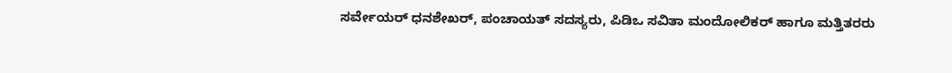ಸರ್ವೇಯರ್ ಧನಶೇಖರ್, ಪಂಚಾಯತ್ ಸದಸ್ಯರು, ಪಿಡಿಒ ಸವಿತಾ ಮಂದೋಲಿಕರ್ ಹಾಗೂ ಮತ್ತಿತರರು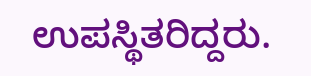ಉಪಸ್ಥಿತರಿದ್ದರು.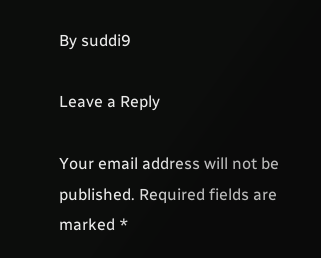By suddi9

Leave a Reply

Your email address will not be published. Required fields are marked *